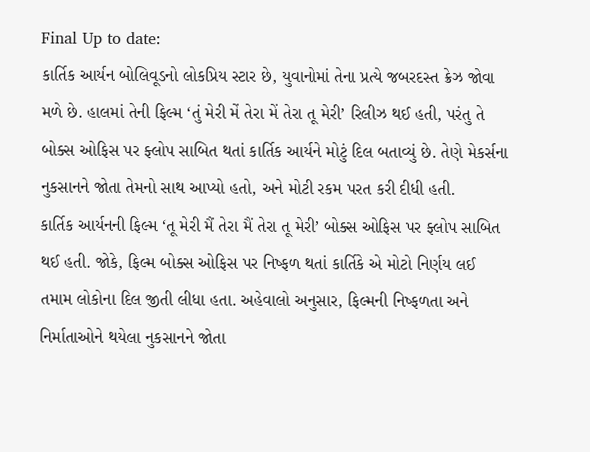Final Up to date:
કાર્તિક આર્યન બોલિવૂડનો લોકપ્રિય સ્ટાર છે, યુવાનોમાં તેના પ્રત્યે જબરદસ્ત ક્રેઝ જોવા મળે છે. હાલમાં તેની ફિલ્મ ‘તું મેરી મેં તેરા મેં તેરા તૂ મેરી’ રિલીઝ થઈ હતી, પરંતુ તે બોક્સ ઓફિસ પર ફ્લોપ સાબિત થતાં કાર્તિક આર્યને મોટું દિલ બતાવ્યું છે. તેણે મેકર્સના નુકસાનને જોતા તેમનો સાથ આપ્યો હતો, અને મોટી રકમ પરત કરી દીધી હતી.
કાર્તિક આર્યનની ફિલ્મ ‘તૂ મેરી મૈં તેરા મૈં તેરા તૂ મેરી’ બોક્સ ઓફિસ પર ફ્લોપ સાબિત થઈ હતી. જોકે, ફિલ્મ બોક્સ ઓફિસ પર નિષ્ફળ થતાં કાર્તિકે એ મોટો નિર્ણય લઈ તમામ લોકોના દિલ જીતી લીધા હતા. અહેવાલો અનુસાર, ફિલ્મની નિષ્ફળતા અને નિર્માતાઓને થયેલા નુકસાનને જોતા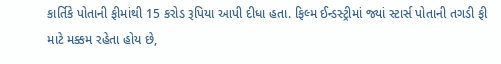કાર્તિકે પોતાની ફીમાંથી 15 કરોડ રૂપિયા આપી દીધા હતા. ફિલ્મ ઈન્ડસ્ટ્રીમાં જ્યાં સ્ટાર્સ પોતાની તગડી ફી માટે મક્કમ રહેતા હોય છે,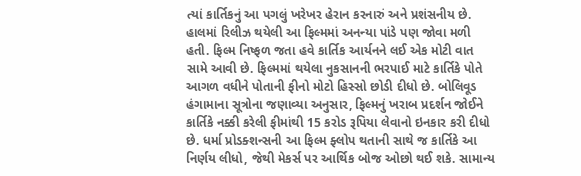ત્યાં કાર્તિકનું આ પગલું ખરેખર હેરાન કરનારું અને પ્રશંસનીય છે.
હાલમાં રિલીઝ થયેલી આ ફિલ્મમાં અનન્યા પાંડે પણ જોવા મળી હતી. ફિલ્મ નિષ્ફળ જતા હવે કાર્તિક આર્યનને લઈ એક મોટી વાત સામે આવી છે. ફિલ્મમાં થયેલા નુકસાનની ભરપાઈ માટે કાર્તિકે પોતે આગળ વધીને પોતાની ફીનો મોટો હિસ્સો છોડી દીધો છે. બોલિવૂડ હંગામાના સૂત્રોના જણાવ્યા અનુસાર, ફિલ્મનું ખરાબ પ્રદર્શન જોઈને કાર્તિકે નક્કી કરેલી ફીમાંથી 15 કરોડ રૂપિયા લેવાનો ઇનકાર કરી દીધો છે. ધર્મા પ્રોડક્શન્સની આ ફિલ્મ ફ્લોપ થતાની સાથે જ કાર્તિકે આ નિર્ણય લીધો, જેથી મેકર્સ પર આર્થિક બોજ ઓછો થઈ શકે. સામાન્ય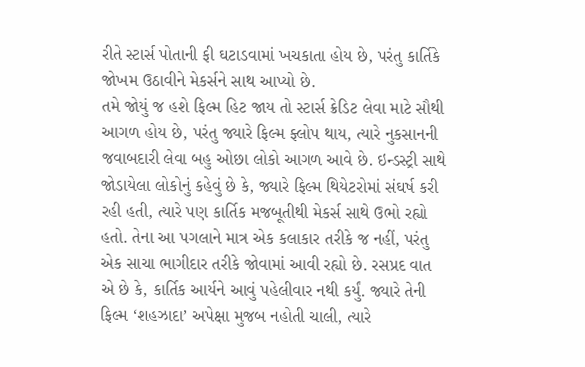રીતે સ્ટાર્સ પોતાની ફી ઘટાડવામાં ખચકાતા હોય છે, પરંતુ કાર્તિકે જોખમ ઉઠાવીને મેકર્સને સાથ આપ્યો છે.
તમે જોયું જ હશે ફિલ્મ હિટ જાય તો સ્ટાર્સ ક્રેડિટ લેવા માટે સૌથી આગળ હોય છે, પરંતુ જ્યારે ફિલ્મ ફ્લોપ થાય, ત્યારે નુકસાનની જવાબદારી લેવા બહુ ઓછા લોકો આગળ આવે છે. ઇન્ડસ્ટ્રી સાથે જોડાયેલા લોકોનું કહેવું છે કે, જ્યારે ફિલ્મ થિયેટરોમાં સંઘર્ષ કરી રહી હતી, ત્યારે પણ કાર્તિક મજબૂતીથી મેકર્સ સાથે ઉભો રહ્યો હતો. તેના આ પગલાને માત્ર એક કલાકાર તરીકે જ નહીં, પરંતુ એક સાચા ભાગીદાર તરીકે જોવામાં આવી રહ્યો છે. રસપ્રદ વાત એ છે કે, કાર્તિક આર્યને આવું પહેલીવાર નથી કર્યું. જ્યારે તેની ફિલ્મ ‘શહઝાદા’ અપેક્ષા મુજબ નહોતી ચાલી, ત્યારે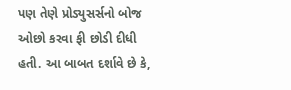પણ તેણે પ્રોડ્યુસર્સનો બોજ ઓછો કરવા ફી છોડી દીધી હતી. આ બાબત દર્શાવે છે કે,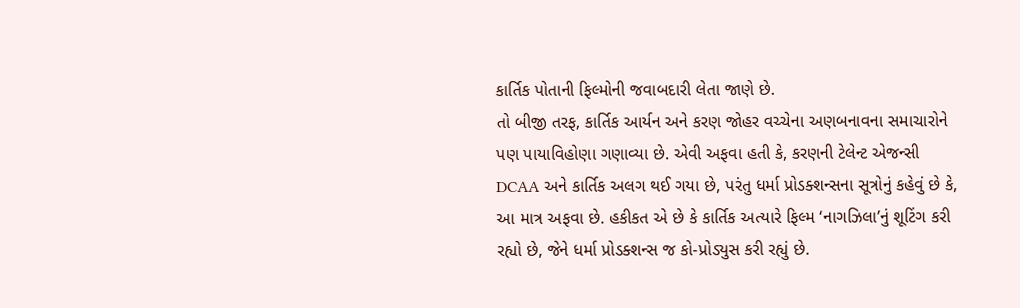કાર્તિક પોતાની ફિલ્મોની જવાબદારી લેતા જાણે છે.
તો બીજી તરફ, કાર્તિક આર્યન અને કરણ જોહર વચ્ચેના અણબનાવના સમાચારોને પણ પાયાવિહોણા ગણાવ્યા છે. એવી અફવા હતી કે, કરણની ટેલેન્ટ એજન્સી DCAA અને કાર્તિક અલગ થઈ ગયા છે, પરંતુ ધર્મા પ્રોડક્શન્સના સૂત્રોનું કહેવું છે કે, આ માત્ર અફવા છે. હકીકત એ છે કે કાર્તિક અત્યારે ફિલ્મ ‘નાગઝિલા’નું શૂટિંગ કરી રહ્યો છે, જેને ધર્મા પ્રોડક્શન્સ જ કો-પ્રોડ્યુસ કરી રહ્યું છે.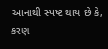આનાથી સ્પષ્ટ થાય છે કે, કરણ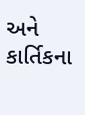અને કાર્તિકના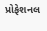પ્રોફેશનલ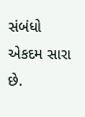સંબંધો એકદમ સારા છે.